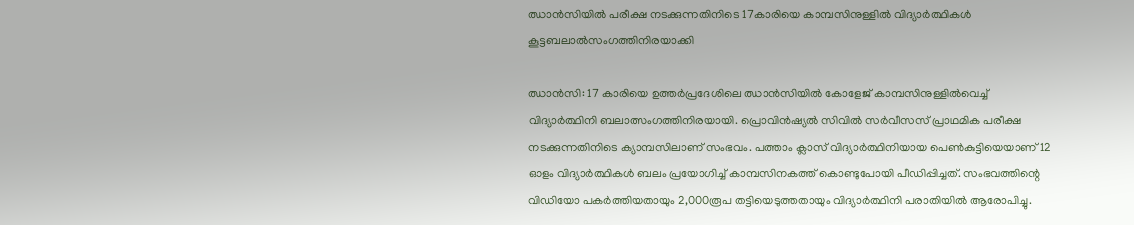ഝാന്‍സിയില്‍ പരീക്ഷ നടക്കുന്നതിനിടെ 17കാരിയെ കാമ്പസിനുള്ളില്‍ വിദ്യാര്‍ത്ഥികള്‍ കൂട്ടബലാല്‍സംഗത്തിനിരയാക്കി

ഝാന്‍സി: 17 കാരിയെ ഉത്തര്‍പ്രദേശിലെ ഝാന്‍സിയില്‍ കോളേജ് കാമ്പസിനുള്ളില്‍വെച്ച് വിദ്യാര്‍ത്ഥിനി ബലാത്സംഗത്തിനിരയായി. പ്രൊവിന്‍ഷ്യല്‍ സിവില്‍ സര്‍വീസസ് പ്രാഥമിക പരീക്ഷ നടക്കുന്നതിനിടെ ക്യാമ്പസിലാണ് സംഭവം. പത്താം ക്ലാസ് വിദ്യാര്‍ത്ഥിനിയായ പെണ്‍കുട്ടിയെയാണ് 12 ഓളം വിദ്യാര്‍ത്ഥികള്‍ ബലം പ്രയോഗിച്ച് കാമ്പസിനകത്ത് കൊണ്ടുപോയി പീഡിപ്പിച്ചത്. സംഭവത്തിന്റെ വിഡിയോ പകര്‍ത്തിയതായും 2,000രൂപ തട്ടിയെടുത്തതായും വിദ്യാര്‍ത്ഥിനി പരാതിയില്‍ ആരോപിച്ചു.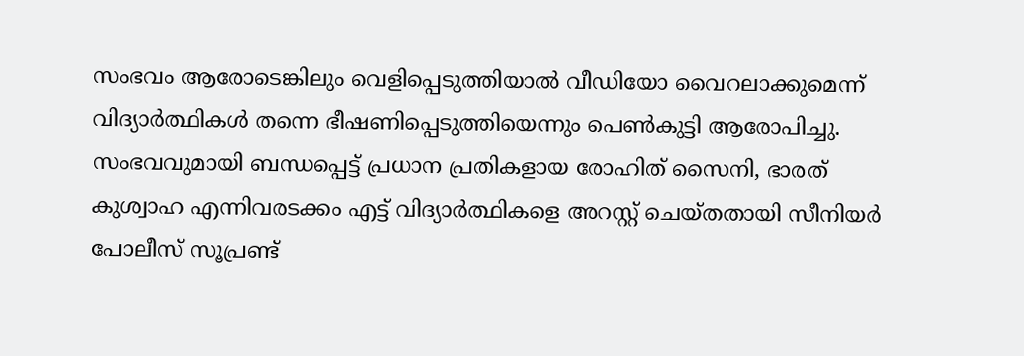സംഭവം ആരോടെങ്കിലും വെളിപ്പെടുത്തിയാല്‍ വീഡിയോ വൈറലാക്കുമെന്ന് വിദ്യാര്‍ത്ഥികള്‍ തന്നെ ഭീഷണിപ്പെടുത്തിയെന്നും പെണ്‍കുട്ടി ആരോപിച്ചു.
സംഭവവുമായി ബന്ധപ്പെട്ട് പ്രധാന പ്രതികളായ രോഹിത് സൈനി, ഭാരത് കുശ്വാഹ എന്നിവരടക്കം എട്ട് വിദ്യാര്‍ത്ഥികളെ അറസ്റ്റ് ചെയ്തതായി സീനിയര്‍ പോലീസ് സൂപ്രണ്ട്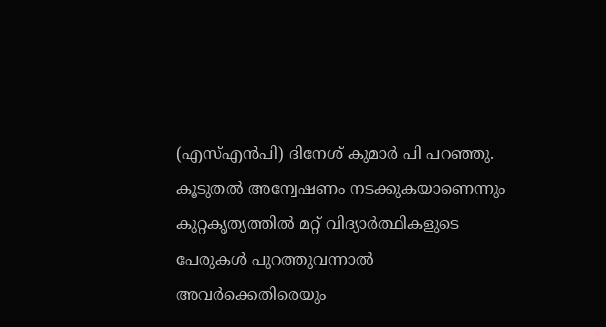(എസ്എന്‍പി) ദിനേശ് കുമാര്‍ പി പറഞ്ഞു. കൂടുതല്‍ അന്വേഷണം നടക്കുകയാണെന്നും കുറ്റകൃത്യത്തില്‍ മറ്റ് വിദ്യാര്‍ത്ഥികളുടെ പേരുകള്‍ പുറത്തുവന്നാല്‍ അവര്‍ക്കെതിരെയും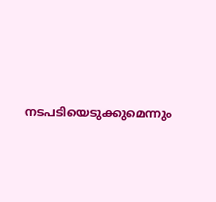നടപടിയെടുക്കുമെന്നും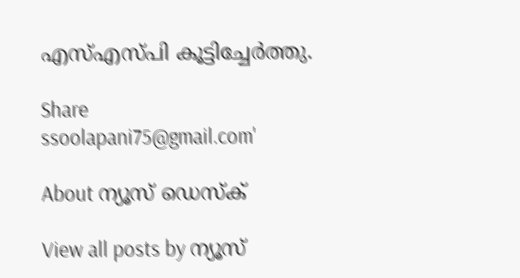എസ്എസ്പി കൂട്ടിച്ചേര്‍ത്തു.

Share
ssoolapani75@gmail.com'

About ന്യൂസ് ഡെസ്ക്

View all posts by ന്യൂസ്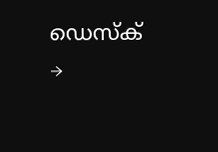ഡെസ്ക് →